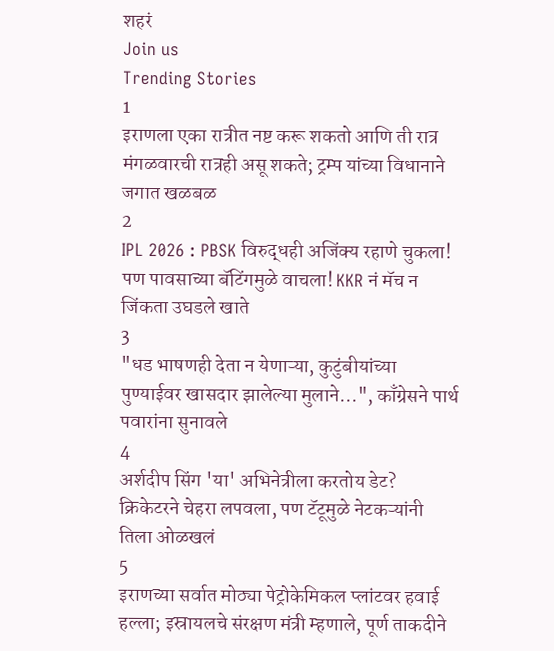शहरं
Join us
Trending Stories
1
इराणला एका रात्रीत नष्ट करू शकतो आणि ती रात्र मंगळवारची रात्रही असू शकते; ट्रम्प यांच्या विधानाने जगात खळबळ
2
IPL 2026 : PBSK विरुद्धही अजिंक्य रहाणे चुकला! पण पावसाच्या बॅटिंगमुळे वाचला! KKR नं मॅच न जिंकता उघडले खाते
3
"धड भाषणही देता न येणाऱ्या, कुटुंबीयांच्या पुण्याईवर खासदार झालेल्या मुलाने...", काँग्रेसने पार्थ पवारांना सुनावले
4
अर्शदीप सिंग 'या' अभिनेत्रीला करतोय डेट? क्रिकेटरने चेहरा लपवला, पण टॅटूमुळे नेटकऱ्यांनी तिला ओळखलं
5
इराणच्या सर्वात मोठ्या पेट्रोकेमिकल प्लांटवर हवाई हल्ला; इस्रायलचे संरक्षण मंत्री म्हणाले, पूर्ण ताकदीने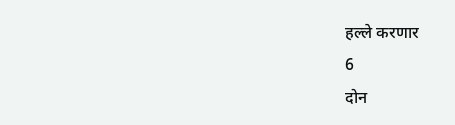हल्ले करणार
6
दोन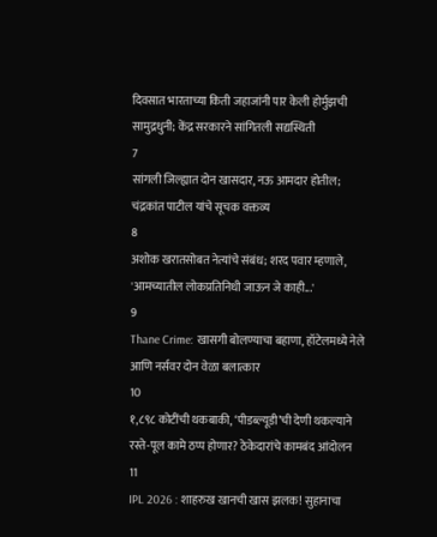दिवसात भारताच्या किती जहाजांनी पार केली होर्मुझची सामुद्रधुनी; केंद्र सरकारने सांगितली सद्यस्थिती
7
सांगली जिल्ह्यात दोन खासदार, नऊ आमदार होतील; चंद्रकांत पाटील यांचे सूचक वक्तव्य
8
अशोक खरातसोबत नेत्यांचे संबंध; शरद पवार म्हणाले, 'आमच्यातील लोकप्रतिनिधी जाऊन जे काही...'
9
Thane Crime: खासगी बोलण्याचा बहाणा, हॉटेलमध्ये नेले आणि नर्सवर दोन वेळा बलात्कार
10
१,८९८ कोटींची थकबाकी, ‘पीडब्ल्यूडी’ची देणी थकल्याने रस्ते-पूल कामे ठप्प होणार? ठेकेदारांचे कामबंद आंदोलन
11
IPL 2026 : शाहरुख खानची खास झलक! सुहानाचा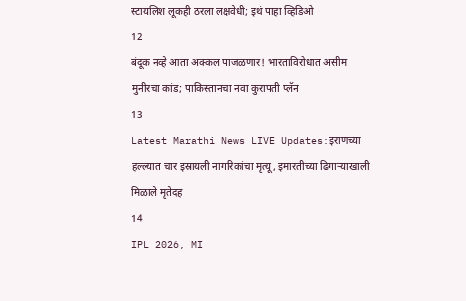स्टायलिश लूकही ठरला लक्षवेधी; इथं पाहा व्हिडिओ
12
बंदूक नव्हे आता अक्कल पाजळणार! भारताविरोधात असीम मुनीरचा कांड; पाकिस्तानचा नवा कुरापती प्लॅन
13
Latest Marathi News LIVE Updates:इराणच्या हल्ल्यात चार इस्रायली नागरिकांचा मृत्यू, इमारतीच्या ढिगाऱ्याखाली मिळाले मृतेदह
14
IPL 2026, MI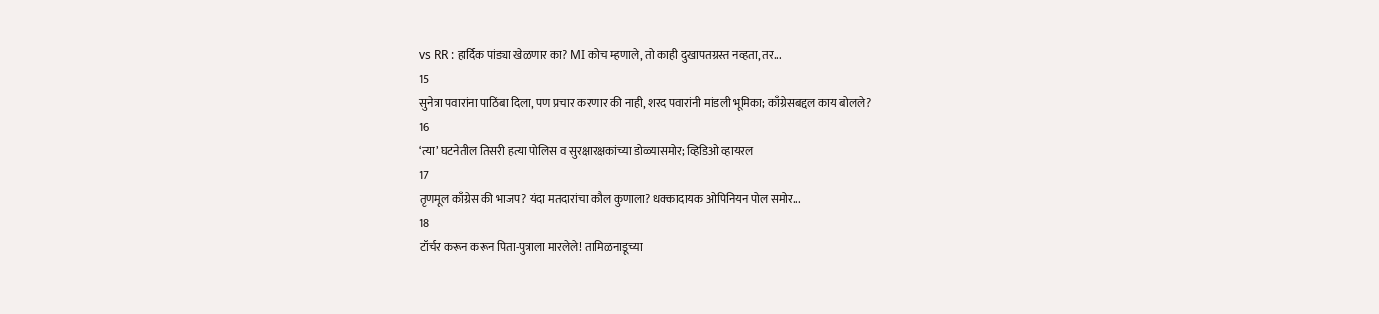vs RR : हार्दिक पांड्या खेळणार का? MI कोच म्हणाले, तो काही दुखापतग्रस्त नव्हता, तर...
15
सुनेत्रा पवारांना पाठिंबा दिला, पण प्रचार करणार की नाही, शरद पवारांनी मांडली भूमिका; काँग्रेसबद्दल काय बोलले?
16
‘त्या’ घटनेतील तिसरी हत्या पोलिस व सुरक्षारक्षकांच्या डोळ्यासमोर; व्हिडिओ व्हायरल
17
तृणमूल काँग्रेस की भाजप? यंदा मतदारांचा कौल कुणाला? धक्कादायक ओपिनियन पोल समोर...
18
टॉर्चर करून करून पिता-पुत्राला मारलेले! तामिळनाडूच्या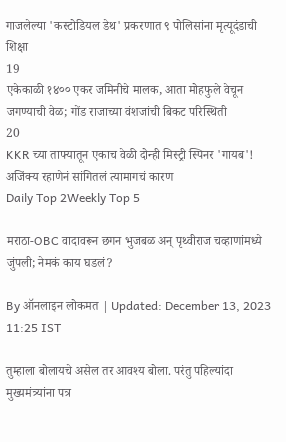गाजलेल्या 'कस्टोडियल डेथ' प्रकरणात ९ पोलिसांना मृत्यूदंडाची शिक्षा
19
एकेकाळी १४०० एकर जमिनीचे मालक, आता मोहफुले वेचून जगण्याची वेळ; गोंड राजाच्या वंशजांची बिकट परिस्थिती
20
KKR च्या ताफ्यातून एकाच वेळी दोन्ही मिस्ट्री स्पिनर 'गायब'! अजिंक्य रहाणेनं सांगितलं त्यामागचं कारण
Daily Top 2Weekly Top 5

मराठा-OBC वादावरून छगन भुजबळ अन् पृथ्वीराज चव्हाणांमध्ये जुंपली; नेमकं काय घडलं?

By ऑनलाइन लोकमत | Updated: December 13, 2023 11:25 IST

तुम्हाला बोलायचे असेल तर आवश्य बोला. परंतु पहिल्यांदा मुख्यमंत्र्यांना पत्र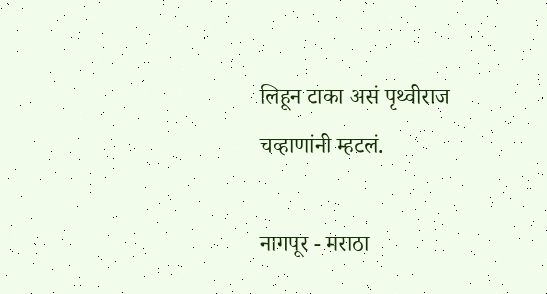लिहून टाका असं पृथ्वीराज चव्हाणांनी म्हटलं.

नागपूर - मराठा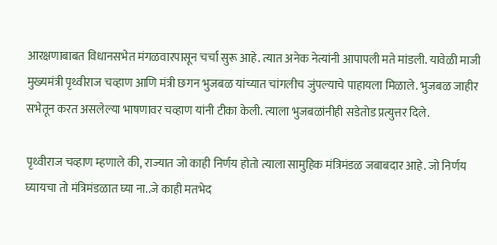आरक्षणाबाबत विधानसभेत मंगळवारपासून चर्चा सुरू आहे. त्यात अनेक नेत्यांनी आपापली मते मांडली. यावेळी माजी मुख्यमंत्री पृथ्वीराज चव्हाण आणि मंत्री छगन भुजबळ यांच्यात चांगलीच जुंपल्याचे पाहायला मिळाले. भुजबळ जाहीर सभेतून करत असलेल्या भाषणावर चव्हाण यांनी टीका केली. त्याला भुजबळांनीही सडेतोड प्रत्युत्तर दिले.

पृथ्वीराज चव्हाण म्हणाले की, राज्यात जो काही निर्णय होतो त्याला सामुहिक मंत्रिमंडळ जबाबदार आहे. जो निर्णय घ्यायचा तो मंत्रिमंडळात घ्या ना..जे काही मतभेद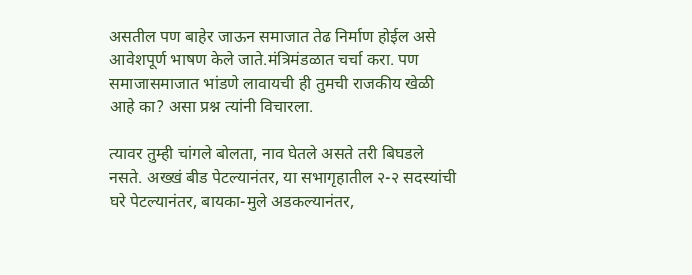असतील पण बाहेर जाऊन समाजात तेढ निर्माण होईल असे आवेशपूर्ण भाषण केले जाते.मंत्रिमंडळात चर्चा करा. पण समाजासमाजात भांडणे लावायची ही तुमची राजकीय खेळी आहे का? असा प्रश्न त्यांनी विचारला.

त्यावर तुम्ही चांगले बोलता, नाव घेतले असते तरी बिघडले नसते. अख्खं बीड पेटल्यानंतर, या सभागृहातील २-२ सदस्यांची घरे पेटल्यानंतर, बायका-मुले अडकल्यानंतर,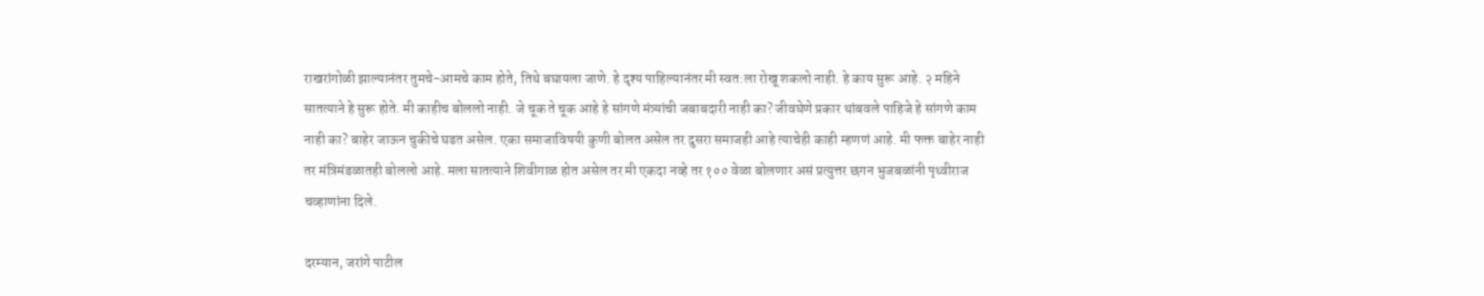राखरांगोळी झाल्यानंतर तुमचे-आमचे काम होते, तिथे बघायला जाणे. हे दृश्य पाहिल्यानंतर मी स्वत:ला रोखू शकलो नाही. हे काय सुरू आहे. २ महिने सातत्याने हे सुरू होते. मी काहीच बोललो नाही. जे चूक ते चूक आहे हे सांगणे मंत्र्यांची जबाबदारी नाही का? जीवघेणे प्रकार थांबवले पाहिजे हे सांगणे काम नाही का? बाहेर जाऊन चुकीचे घडत असेल. एका समाजाविषयी कुणी बोलत असेल तर दुसरा समाजही आहे त्याचेही काही म्हणणं आहे. मी फक्त बाहेर नाही तर मंत्रिमंडळातही बोललो आहे. मला सातत्याने शिवीगाळ होत असेल तर मी एकदा नव्हे तर १०० वेळा बोलणार असं प्रत्युत्तर छगन भुजबळांनी पृथ्वीराज चव्हाणांना दिले.

दरम्यान, जरांगे पाटील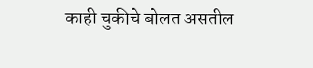काही चुकीचे बोलत असतील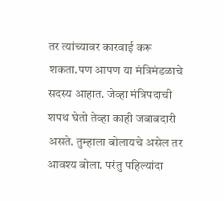तर त्यांच्यावर कारवाई करू शकता.पण आपण या मंत्रिमंडळाचे सदस्य आहात. जेव्हा मंत्रिपदाची शपथ घेतो तेव्हा काही जबाबदारी असते. तुम्हाला बोलायचे असेल तर आवश्य बोला. परंतु पहिल्यांदा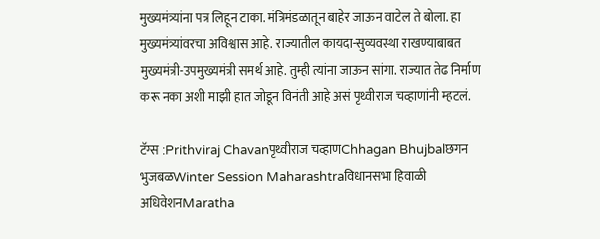मुख्यमंत्र्यांना पत्र लिहून टाका. मंत्रिमंडळातून बाहेर जाऊन वाटेल ते बोला. हा मुख्यमंत्र्यांवरचा अविश्वास आहे. राज्यातील कायदा-सुव्यवस्था राखण्याबाबत मुख्यमंत्री-उपमुख्यमंत्री समर्थ आहे. तुम्ही त्यांना जाऊन सांगा. राज्यात तेढ निर्माण करू नका अशी माझी हात जोडून विनंती आहे असं पृथ्वीराज चव्हाणांनी म्हटलं.

टॅग्स :Prithviraj Chavanपृथ्वीराज चव्हाणChhagan Bhujbalछगन भुजबळWinter Session Maharashtraविधानसभा हिवाळी अधिवेशनMaratha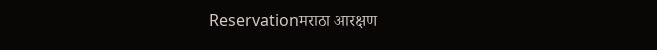Reservationमराठा आरक्षण